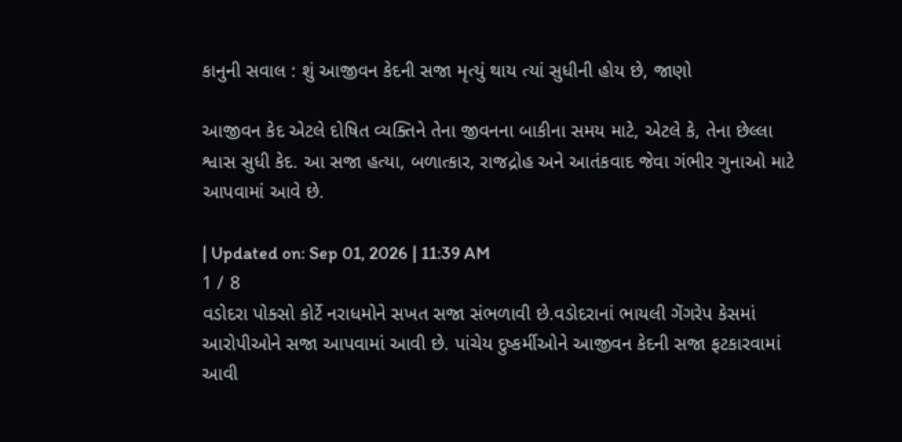કાનુની સવાલ : શું આજીવન કેદની સજા મૃત્યું થાય ત્યાં સુધીની હોય છે, જાણો

આજીવન કેદ એટલે દોષિત વ્યક્તિને તેના જીવનના બાકીના સમય માટે, એટલે કે, તેના છેલ્લા શ્વાસ સુધી કેદ. આ સજા હત્યા, બળાત્કાર, રાજદ્રોહ અને આતંકવાદ જેવા ગંભીર ગુનાઓ માટે આપવામાં આવે છે.

| Updated on: Sep 01, 2026 | 11:39 AM
1 / 8
વડોદરા પોક્સો કોર્ટે નરાધમોને સખત સજા સંભળાવી છે.વડોદરાનાં ભાયલી ગેંગરેપ કેસમાં આરોપીઓને સજા આપવામાં આવી છે. પાંચેય દુષ્કર્મીઓને આજીવન કેદની સજા ફટકારવામાં આવી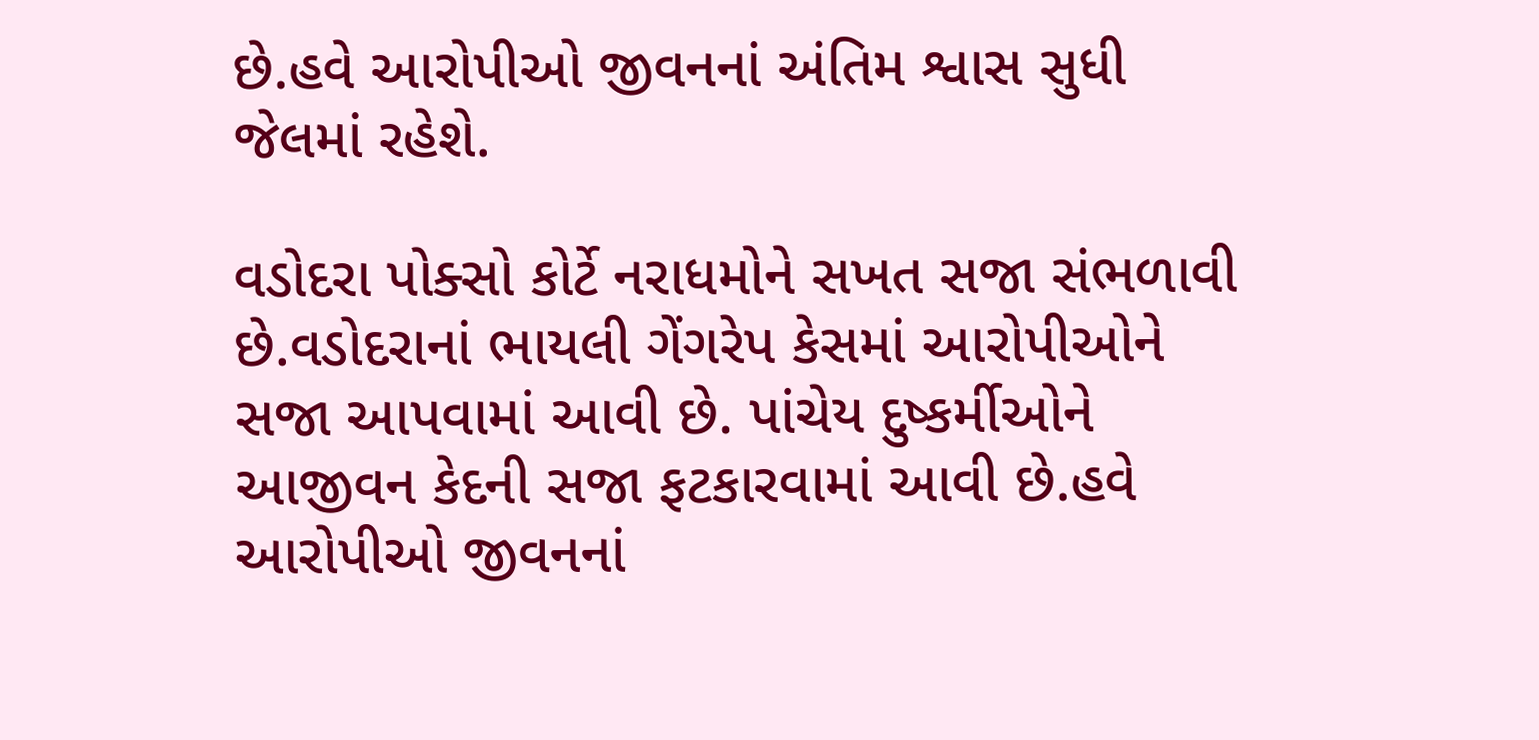છે.હવે આરોપીઓ જીવનનાં અંતિમ શ્વાસ સુધી જેલમાં રહેશે.

વડોદરા પોક્સો કોર્ટે નરાધમોને સખત સજા સંભળાવી છે.વડોદરાનાં ભાયલી ગેંગરેપ કેસમાં આરોપીઓને સજા આપવામાં આવી છે. પાંચેય દુષ્કર્મીઓને આજીવન કેદની સજા ફટકારવામાં આવી છે.હવે આરોપીઓ જીવનનાં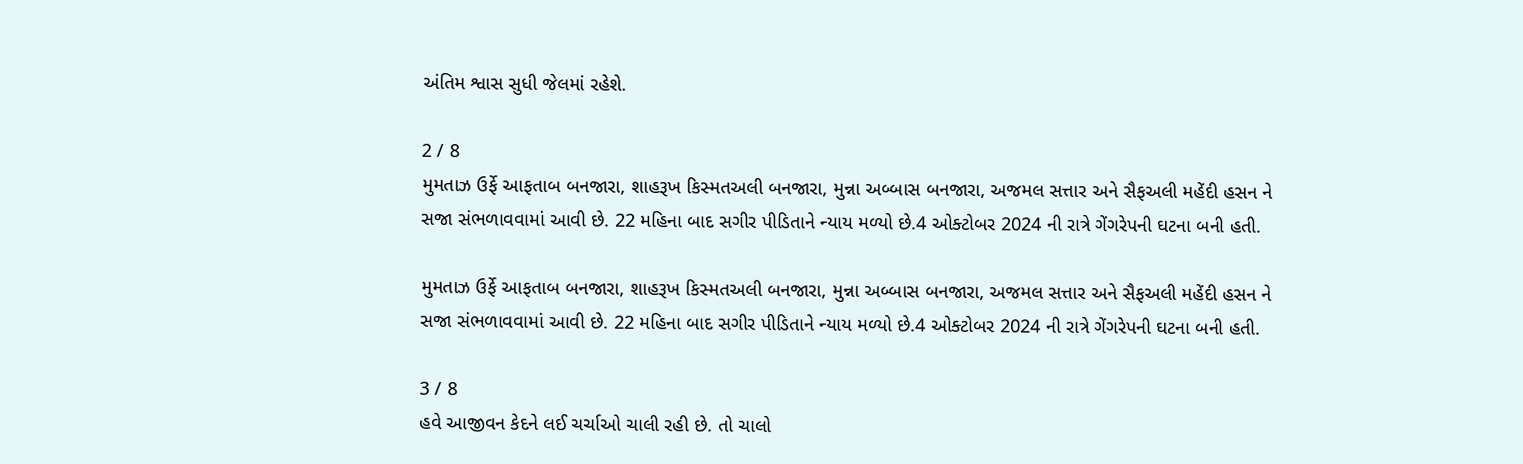અંતિમ શ્વાસ સુધી જેલમાં રહેશે.

2 / 8
મુમતાઝ ઉર્ફે આફતાબ બનજારા, શાહરૂખ કિસ્મતઅલી બનજારા, મુન્ના અબ્બાસ બનજારા, અજમલ સત્તાર અને સૈફઅલી મહેંદી હસન ને સજા સંભળાવવામાં આવી છે. 22 મહિના બાદ સગીર પીડિતાને ન્યાય મળ્યો છે.4 ઓક્ટોબર 2024 ની રાત્રે ગેંગરેપની ઘટના બની હતી.

મુમતાઝ ઉર્ફે આફતાબ બનજારા, શાહરૂખ કિસ્મતઅલી બનજારા, મુન્ના અબ્બાસ બનજારા, અજમલ સત્તાર અને સૈફઅલી મહેંદી હસન ને સજા સંભળાવવામાં આવી છે. 22 મહિના બાદ સગીર પીડિતાને ન્યાય મળ્યો છે.4 ઓક્ટોબર 2024 ની રાત્રે ગેંગરેપની ઘટના બની હતી.

3 / 8
હવે આજીવન કેદને લઈ ચર્ચાઓ ચાલી રહી છે. તો ચાલો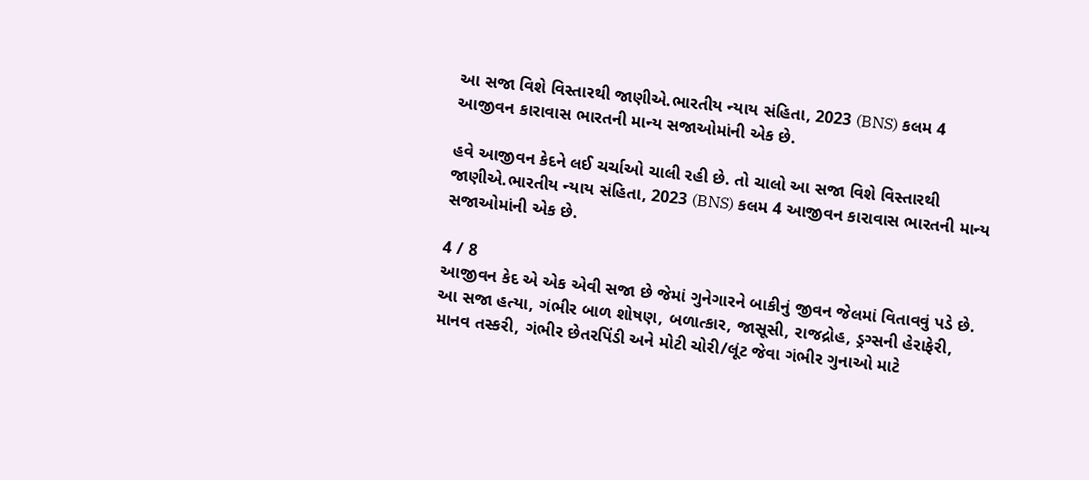આ સજા વિશે વિસ્તારથી જાણીએ.ભારતીય ન્યાય સંહિતા, 2023 (BNS) કલમ 4 આજીવન કારાવાસ ભારતની માન્ય સજાઓમાંની એક છે.

હવે આજીવન કેદને લઈ ચર્ચાઓ ચાલી રહી છે. તો ચાલો આ સજા વિશે વિસ્તારથી જાણીએ.ભારતીય ન્યાય સંહિતા, 2023 (BNS) કલમ 4 આજીવન કારાવાસ ભારતની માન્ય સજાઓમાંની એક છે.

4 / 8
આજીવન કેદ એ એક એવી સજા છે જેમાં ગુનેગારને બાકીનું જીવન જેલમાં વિતાવવું પડે છે. આ સજા હત્યા, ગંભીર બાળ શોષણ, બળાત્કાર, જાસૂસી, રાજદ્રોહ, ડ્રગ્સની હેરાફેરી, માનવ તસ્કરી, ગંભીર છેતરપિંડી અને મોટી ચોરી/લૂંટ જેવા ગંભીર ગુનાઓ માટે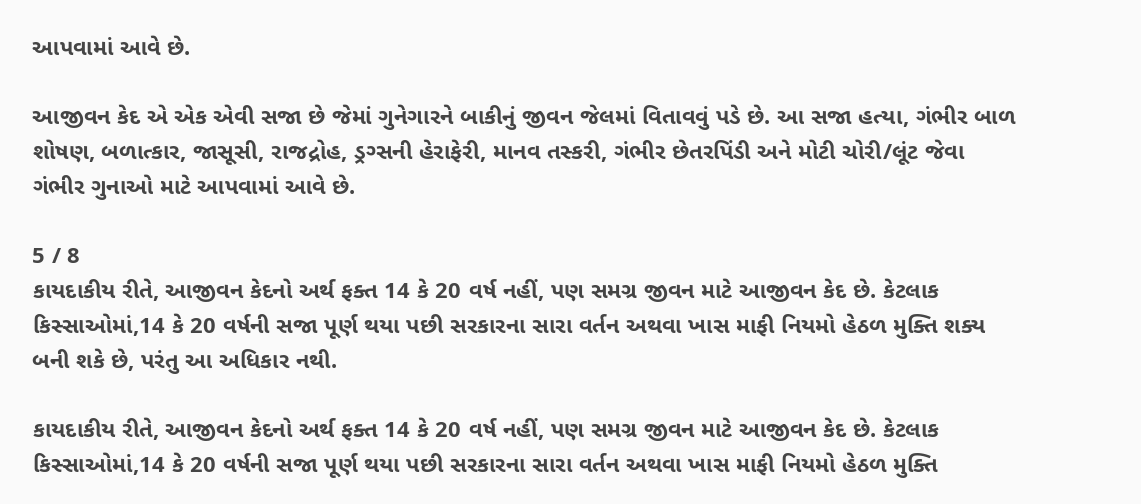આપવામાં આવે છે.

આજીવન કેદ એ એક એવી સજા છે જેમાં ગુનેગારને બાકીનું જીવન જેલમાં વિતાવવું પડે છે. આ સજા હત્યા, ગંભીર બાળ શોષણ, બળાત્કાર, જાસૂસી, રાજદ્રોહ, ડ્રગ્સની હેરાફેરી, માનવ તસ્કરી, ગંભીર છેતરપિંડી અને મોટી ચોરી/લૂંટ જેવા ગંભીર ગુનાઓ માટે આપવામાં આવે છે.

5 / 8
કાયદાકીય રીતે, આજીવન કેદનો અર્થ ફક્ત 14 કે 20 વર્ષ નહીં, પણ સમગ્ર જીવન માટે આજીવન કેદ છે. કેટલાક કિસ્સાઓમાં,14 કે 20 વર્ષની સજા પૂર્ણ થયા પછી સરકારના સારા વર્તન અથવા ખાસ માફી નિયમો હેઠળ મુક્તિ શક્ય બની શકે છે, પરંતુ આ અધિકાર નથી.

કાયદાકીય રીતે, આજીવન કેદનો અર્થ ફક્ત 14 કે 20 વર્ષ નહીં, પણ સમગ્ર જીવન માટે આજીવન કેદ છે. કેટલાક કિસ્સાઓમાં,14 કે 20 વર્ષની સજા પૂર્ણ થયા પછી સરકારના સારા વર્તન અથવા ખાસ માફી નિયમો હેઠળ મુક્તિ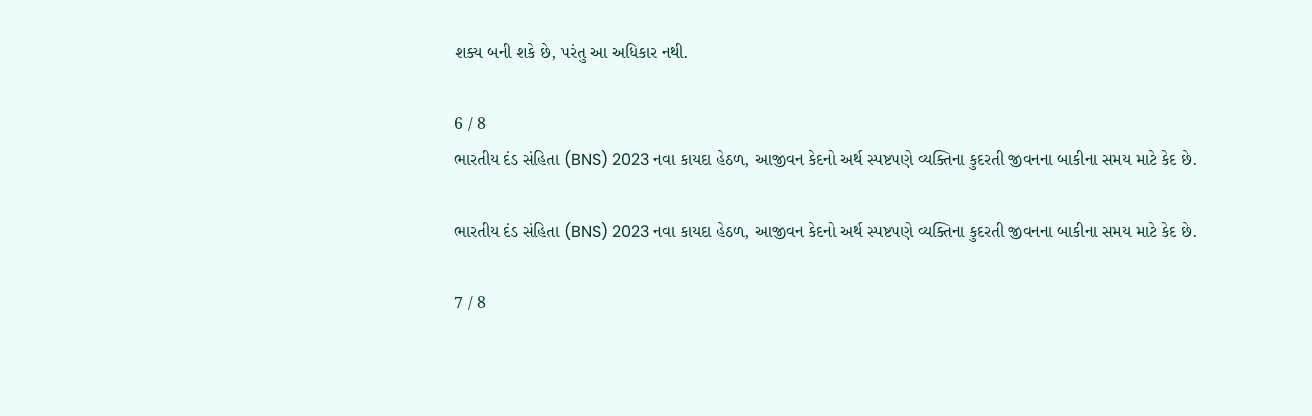શક્ય બની શકે છે, પરંતુ આ અધિકાર નથી.

6 / 8
ભારતીય દંડ સંહિતા (BNS) 2023 નવા કાયદા હેઠળ, આજીવન કેદનો અર્થ સ્પષ્ટપણે વ્યક્તિના કુદરતી જીવનના બાકીના સમય માટે કેદ છે.

ભારતીય દંડ સંહિતા (BNS) 2023 નવા કાયદા હેઠળ, આજીવન કેદનો અર્થ સ્પષ્ટપણે વ્યક્તિના કુદરતી જીવનના બાકીના સમય માટે કેદ છે.

7 / 8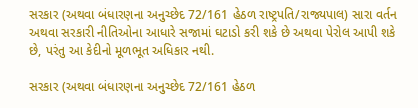સરકાર (અથવા બંધારણના અનુચ્છેદ 72/161 હેઠળ રાષ્ટ્રપતિ/રાજ્યપાલ) સારા વર્તન અથવા સરકારી નીતિઓના આધારે સજામાં ઘટાડો કરી શકે છે અથવા પેરોલ આપી શકે છે, પરંતુ આ કેદીનો મૂળભૂત અધિકાર નથી.

સરકાર (અથવા બંધારણના અનુચ્છેદ 72/161 હેઠળ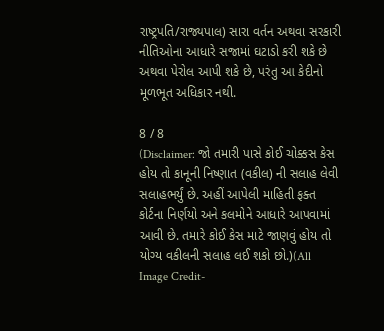રાષ્ટ્રપતિ/રાજ્યપાલ) સારા વર્તન અથવા સરકારી નીતિઓના આધારે સજામાં ઘટાડો કરી શકે છે અથવા પેરોલ આપી શકે છે, પરંતુ આ કેદીનો મૂળભૂત અધિકાર નથી.

8 / 8
(Disclaimer: જો તમારી પાસે કોઈ ચોક્કસ કેસ હોય તો કાનૂની નિષ્ણાત (વકીલ) ની સલાહ લેવી સલાહભર્યું છે. અહીં આપેલી માહિતી ફક્ત કોર્ટના નિર્ણયો અને કલમોને આધારે આપવામાં આવી છે. તમારે કોઈ કેસ માટે જાણવું હોય તો યોગ્ય વકીલની સલાહ લઈ શકો છો.)(All Image Credit-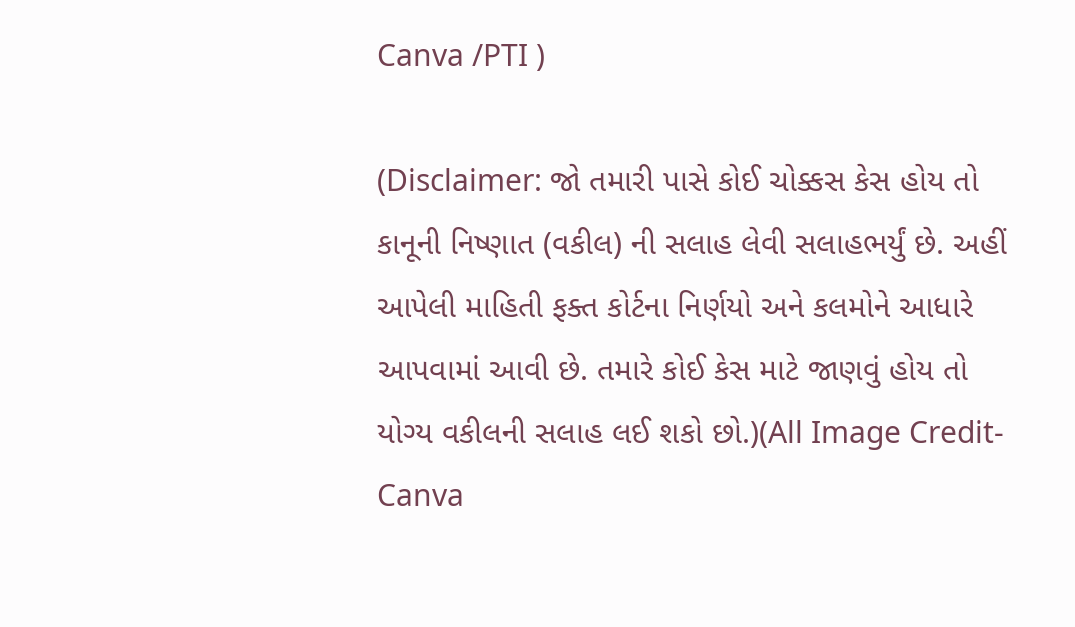Canva /PTI )

(Disclaimer: જો તમારી પાસે કોઈ ચોક્કસ કેસ હોય તો કાનૂની નિષ્ણાત (વકીલ) ની સલાહ લેવી સલાહભર્યું છે. અહીં આપેલી માહિતી ફક્ત કોર્ટના નિર્ણયો અને કલમોને આધારે આપવામાં આવી છે. તમારે કોઈ કેસ માટે જાણવું હોય તો યોગ્ય વકીલની સલાહ લઈ શકો છો.)(All Image Credit- Canva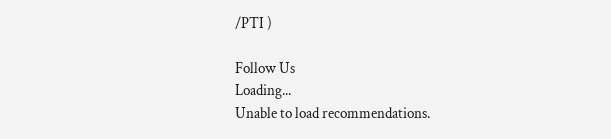/PTI )

Follow Us
Loading...
Unable to load recommendations.